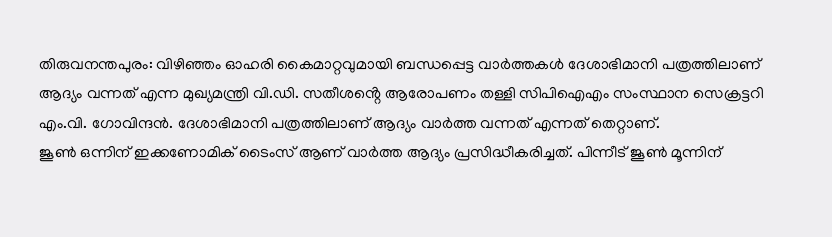തിരുവനന്തപുരം: വിഴിഞ്ഞം ഓഹരി കൈമാറ്റവുമായി ബന്ധപ്പെട്ട വാർത്തകൾ ദേശാഭിമാനി പത്രത്തിലാണ് ആദ്യം വന്നത് എന്ന മുഖ്യമന്ത്രി വി.ഡി. സതീശൻ്റെ ആരോപണം തള്ളി സിപിഐഎം സംസ്ഥാന സെക്രട്ടറി എം.വി. ഗോവിന്ദൻ. ദേശാഭിമാനി പത്രത്തിലാണ് ആദ്യം വാർത്ത വന്നത് എന്നത് തെറ്റാണ്.
ജൂൺ ഒന്നിന് ഇക്കണോമിക് ടൈംസ് ആണ് വാർത്ത ആദ്യം പ്രസിദ്ധീകരിച്ചത്. പിന്നീട് ജൂൺ മൂന്നിന്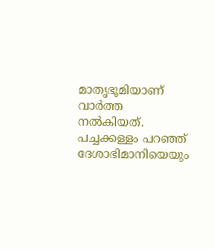മാതൃഭൂമിയാണ് വാർത്ത നൽകിയത്. പച്ചക്കള്ളം പറഞ്ഞ് ദേശാഭിമാനിയെയും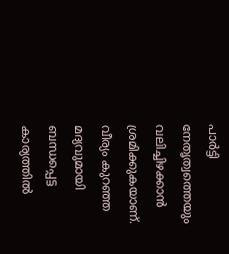പാർട്ടി നേതൃത്വത്തെയും വലിച്ചിഴക്കാൻ ശ്രമിക്കുകയാണ്.
വീര്യം കുറഞ്ഞ മദ്യവുമായി ബന്ധപ്പെട്ട കാര്യത്തിൽ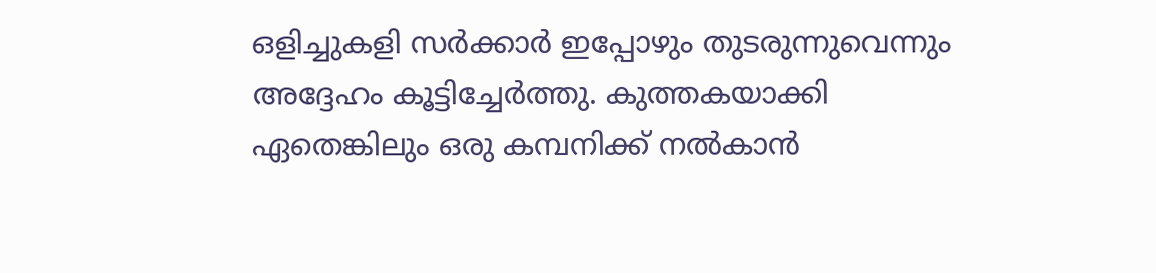ഒളിച്ചുകളി സർക്കാർ ഇപ്പോഴും തുടരുന്നുവെന്നും അദ്ദേഹം കൂട്ടിച്ചേർത്തു. കുത്തകയാക്കി ഏതെങ്കിലും ഒരു കമ്പനിക്ക് നൽകാൻ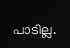പാടില്ല.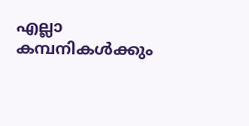എല്ലാ കമ്പനികൾക്കും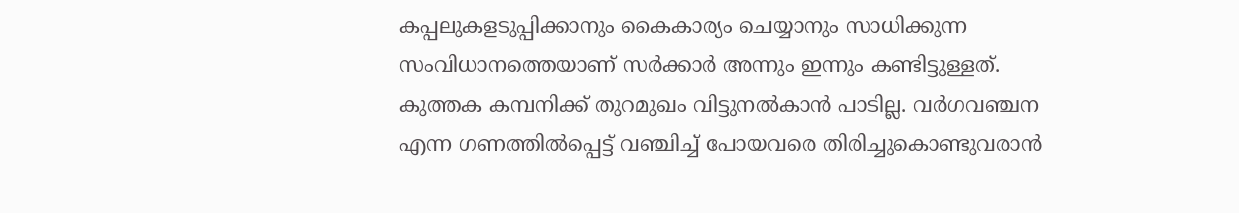കപ്പലുകളടുപ്പിക്കാനും കൈകാര്യം ചെയ്യാനും സാധിക്കുന്ന സംവിധാനത്തെയാണ് സർക്കാർ അന്നും ഇന്നും കണ്ടിട്ടുള്ളത്.
കുത്തക കമ്പനിക്ക് തുറമുഖം വിട്ടുനൽകാൻ പാടില്ല. വർഗവഞ്ചന എന്ന ഗണത്തിൽപ്പെട്ട് വഞ്ചിച്ച് പോയവരെ തിരിച്ചുകൊണ്ടുവരാൻ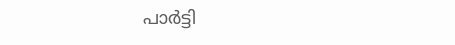പാർട്ടി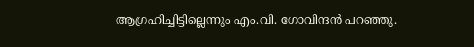ആഗ്രഹിച്ചിട്ടില്ലെന്നും എം.വി. ഗോവിന്ദൻ പറഞ്ഞു.